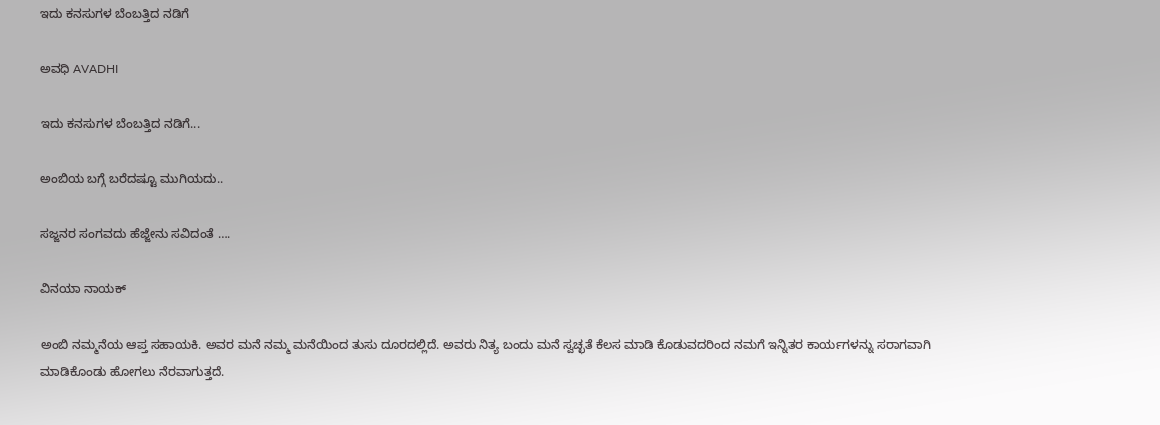ಇದು ಕನಸುಗಳ ಬೆಂಬತ್ತಿದ ನಡಿಗೆ‍

ಅವಧಿ AVADHI

ಇದು ಕನಸುಗಳ ಬೆಂಬತ್ತಿದ ನಡಿಗೆ...

ಅಂಬಿಯ ಬಗ್ಗೆ ಬರೆದಷ್ಟೂ ಮುಗಿಯದು..

ಸಜ್ಜನರ ಸಂಗವದು ಹೆಜ್ಜೇನು ಸವಿದಂತೆ ….

ವಿನಯಾ ನಾಯಕ್

ಅಂಬಿ ನಮ್ಮನೆಯ ಆಪ್ತ ಸಹಾಯಕಿ. ಅವರ ಮನೆ ನಮ್ಮ ಮನೆಯಿಂದ ತುಸು ದೂರದಲ್ಲಿದೆ. ಅವರು ನಿತ್ಯ ಬಂದು ಮನೆ ಸ್ವಚ್ಛತೆ ಕೆಲಸ ಮಾಡಿ ಕೊಡುವದರಿಂದ ನಮಗೆ ಇನ್ನಿತರ ಕಾರ್ಯಗಳನ್ನು ಸರಾಗವಾಗಿ ಮಾಡಿಕೊಂಡು ಹೋಗಲು ನೆರವಾಗುತ್ತದೆ.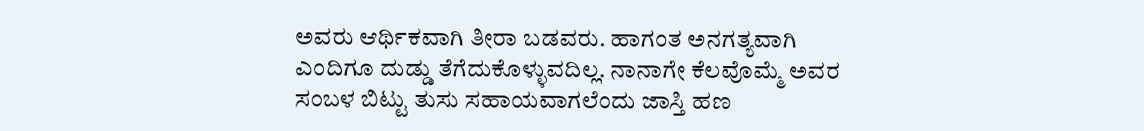ಅವರು ಆರ್ಥಿಕವಾಗಿ ತೀರಾ ಬಡವರು. ಹಾಗಂತ ಅನಗತ್ಯವಾಗಿ ಎಂದಿಗೂ ದುಡ್ಡು ತೆಗೆದುಕೊಳ್ಳುವದಿಲ್ಲ. ನಾನಾಗೇ ಕೆಲವೊಮ್ಮೆ ಅವರ ಸಂಬಳ ಬಿಟ್ಟು ತುಸು ಸಹಾಯವಾಗಲೆಂದು ಜಾಸ್ತಿ ಹಣ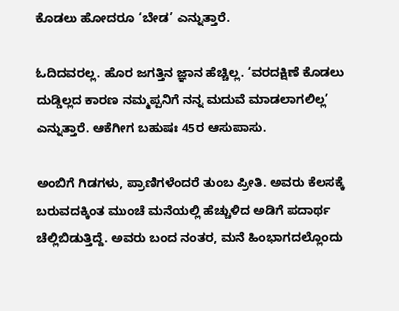ಕೊಡಲು ಹೋದರೂ ‘ಬೇಡ’ ಎನ್ನುತ್ತಾರೆ.

ಓದಿದವರಲ್ಲ. ಹೊರ ಜಗತ್ತಿನ ಜ್ಞಾನ ಹೆಚ್ಚಿಲ್ಲ. ‘ವರದಕ್ಷಿಣೆ ಕೊಡಲು ದುಡ್ಡಿಲ್ಲದ ಕಾರಣ ನಮ್ಮಪ್ಪನಿಗೆ ನನ್ನ ಮದುವೆ ಮಾಡಲಾಗಲಿಲ್ಲ’ ಎನ್ನುತ್ತಾರೆ. ಆಕೆಗೀಗ ಬಹುಷಃ 45ರ ಆಸುಪಾಸು.

ಅಂಬಿಗೆ ಗಿಡಗಳು, ಪ್ರಾಣಿಗಳೆಂದರೆ ತುಂಬ ಪ್ರೀತಿ. ಅವರು ಕೆಲಸಕ್ಕೆ ಬರುವದಕ್ಕಿಂತ ಮುಂಚೆ ಮನೆಯಲ್ಲಿ ಹೆಚ್ಚುಳಿದ ಅಡಿಗೆ ಪದಾರ್ಥ ಚೆಲ್ಲಿಬಿಡುತ್ತಿದ್ದೆ. ಅವರು ಬಂದ ನಂತರ, ಮನೆ ಹಿಂಭಾಗದಲ್ಲೊಂದು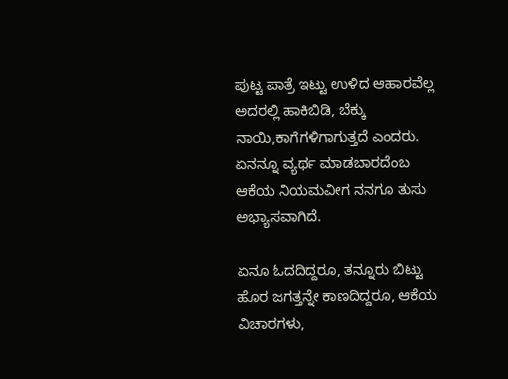ಪುಟ್ಟ ಪಾತ್ರೆ ಇಟ್ಟು ಉಳಿದ ಆಹಾರವೆಲ್ಲ ಅದರಲ್ಲಿ ಹಾಕಿಬಿಡಿ, ಬೆಕ್ಕು ನಾಯಿ,ಕಾಗೆಗಳಿಗಾಗುತ್ತದೆ ಎಂದರು. ಏನನ್ನೂ ವ್ಯರ್ಥ ಮಾಡಬಾರದೆಂಬ ಆಕೆಯ ನಿಯಮವೀಗ ನನಗೂ ತುಸು ಅಭ್ಯಾಸವಾಗಿದೆ.

ಏನೂ ಓದದಿದ್ದರೂ, ತನ್ನೂರು ಬಿಟ್ಟು ಹೊರ ಜಗತ್ತನ್ನೇ ಕಾಣದಿದ್ದರೂ, ಆಕೆಯ ವಿಚಾರಗಳು,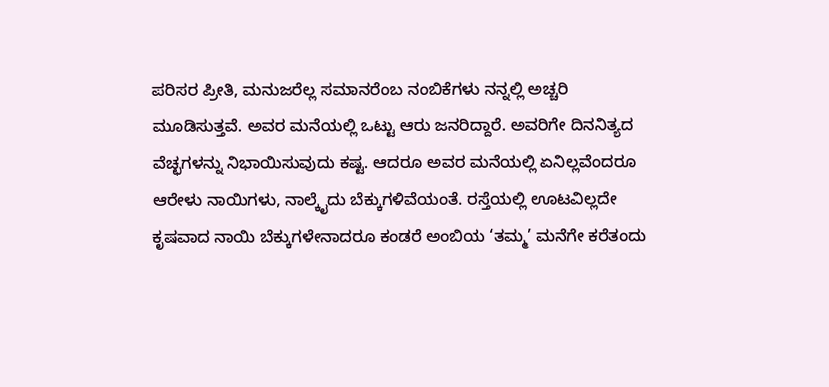ಪರಿಸರ ಪ್ರೀತಿ, ಮನುಜರೆಲ್ಲ ಸಮಾನರೆಂಬ ನಂಬಿಕೆಗಳು ನನ್ನಲ್ಲಿ ಅಚ್ಚರಿ ಮೂಡಿಸುತ್ತವೆ. ಅವರ ಮನೆಯಲ್ಲಿ ಒಟ್ಟು ಆರು ಜನರಿದ್ದಾರೆ. ಅವರಿಗೇ ದಿನನಿತ್ಯದ ವೆಚ್ಛಗಳನ್ನು ನಿಭಾಯಿಸುವುದು ಕಷ್ಟ. ಆದರೂ ಅವರ ಮನೆಯಲ್ಲಿ ಏನಿಲ್ಲವೆಂದರೂ ಆರೇಳು ನಾಯಿಗಳು, ನಾಲ್ಕೈದು ಬೆಕ್ಕುಗಳಿವೆಯಂತೆ. ರಸ್ತೆಯಲ್ಲಿ ಊಟವಿಲ್ಲದೇ ಕೃಷವಾದ ನಾಯಿ ಬೆಕ್ಕುಗಳೇನಾದರೂ ಕಂಡರೆ ಅಂಬಿಯ ‘ತಮ್ಮ’ ಮನೆಗೇ ಕರೆತಂದು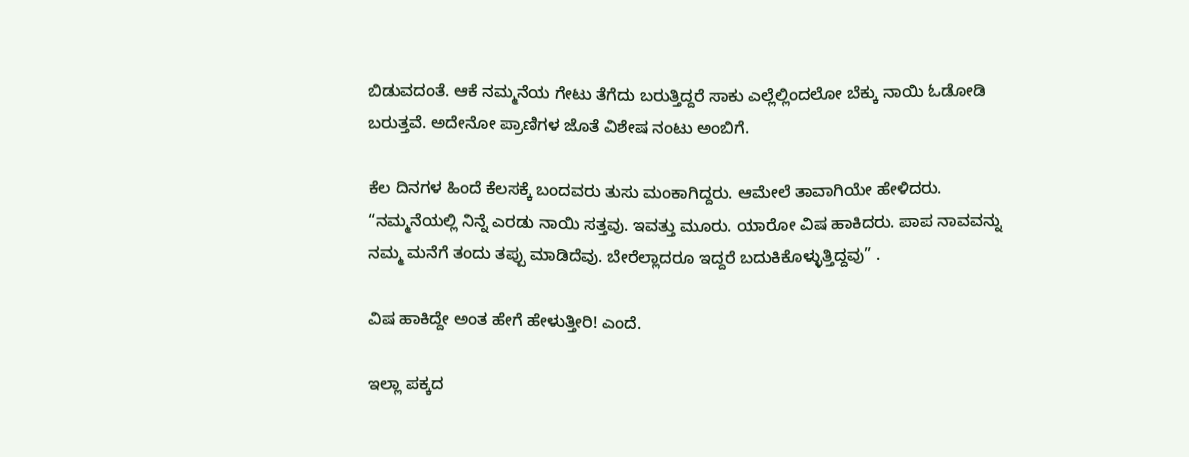ಬಿಡುವದಂತೆ. ಆಕೆ ನಮ್ಮನೆಯ ಗೇಟು ತೆಗೆದು ಬರುತ್ತಿದ್ದರೆ ಸಾಕು ಎಲ್ಲೆಲ್ಲಿಂದಲೋ ಬೆಕ್ಕು ನಾಯಿ ಓಡೋಡಿ ಬರುತ್ತವೆ. ಅದೇನೋ ಪ್ರಾಣಿಗಳ ಜೊತೆ ವಿಶೇಷ ನಂಟು ಅಂಬಿಗೆ.

ಕೆಲ ದಿನಗಳ ಹಿಂದೆ ಕೆಲಸಕ್ಕೆ ಬಂದವರು ತುಸು ಮಂಕಾಗಿದ್ದರು. ಆಮೇಲೆ ತಾವಾಗಿಯೇ ಹೇಳಿದರು. “ನಮ್ಮನೆಯಲ್ಲಿ ನಿನ್ನೆ ಎರಡು ನಾಯಿ ಸತ್ತವು. ಇವತ್ತು ಮೂರು. ಯಾರೋ ವಿಷ ಹಾಕಿದರು. ಪಾಪ ನಾವವನ್ನು ನಮ್ಮ ಮನೆಗೆ ತಂದು ತಪ್ಪು ಮಾಡಿದೆವು. ಬೇರೆಲ್ಲಾದರೂ ಇದ್ದರೆ ಬದುಕಿಕೊಳ್ಳುತ್ತಿದ್ದವು” .

ವಿಷ ಹಾಕಿದ್ದೇ ಅಂತ ಹೇಗೆ ಹೇಳುತ್ತೀರಿ! ಎಂದೆ.

ಇಲ್ಲಾ ಪಕ್ಕದ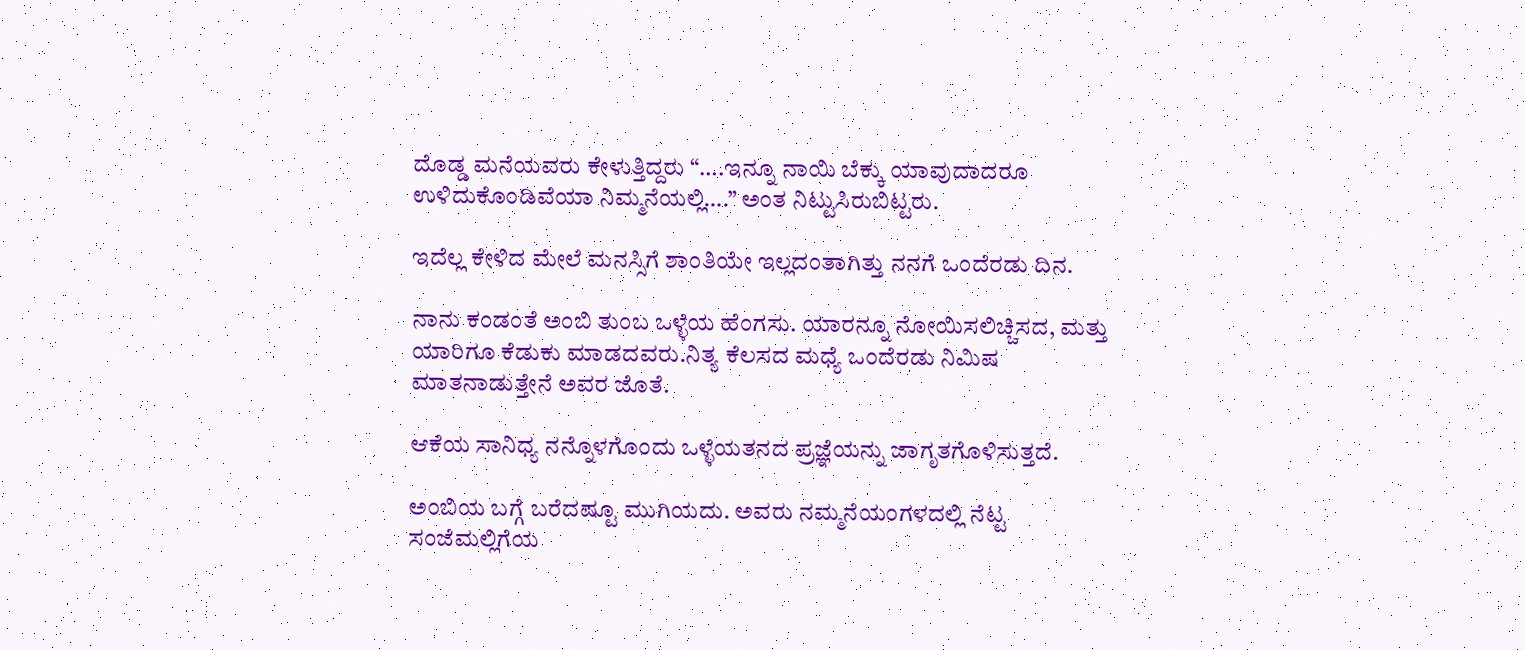ದೊಡ್ಡ ಮನೆಯವರು ಕೇಳುತ್ತಿದ್ದರು “….ಇನ್ನೂ ನಾಯಿ ಬೆಕ್ಕು ಯಾವುದಾದರೂ ಉಳಿದುಕೊಂಡಿವೆಯಾ ನಿಮ್ಮನೆಯಲ್ಲಿ….” ಅಂತ ನಿಟ್ಟುಸಿರುಬಿಟ್ಟರು.

ಇದೆಲ್ಲ ಕೇಳಿದ ಮೇಲೆ ಮನಸ್ಸಿಗೆ ಶಾಂತಿಯೇ ಇಲ್ಲದಂತಾಗಿತ್ತು ನನಗೆ ಒಂದೆರಡು ದಿನ.

ನಾನು ಕಂಡಂತೆ ಅಂಬಿ ತುಂಬ ಒಳ್ಳೆಯ ಹೆಂಗಸು. ಯಾರನ್ನೂ ನೋಯಿಸಲಿಚ್ಚಿಸದ, ಮತ್ತು ಯಾರಿಗೂ ಕೆಡುಕು ಮಾಡದವರು.ನಿತ್ಯ ಕೆಲಸದ ಮಧ್ಯೆ ಒಂದೆರಡು ನಿಮಿಷ ಮಾತನಾಡುತ್ತೇನೆ ಅವರ ಜೊತೆ.

ಆಕೆಯ ಸಾನಿಧ್ಯ ನನ್ನೊಳಗೊಂದು ಒಳ್ಳೆಯತನದ ಪ್ರಜ್ಞೆಯನ್ನು ಜಾಗೃತಗೊಳಿಸುತ್ತದೆ.

ಅಂಬಿಯ ಬಗ್ಗೆ ಬರೆದಷ್ಟೂ ಮುಗಿಯದು. ಅವರು ನಮ್ಮನೆಯಂಗಳದಲ್ಲಿ ನೆಟ್ಟ ಸಂಜೆಮಲ್ಲಿಗೆಯ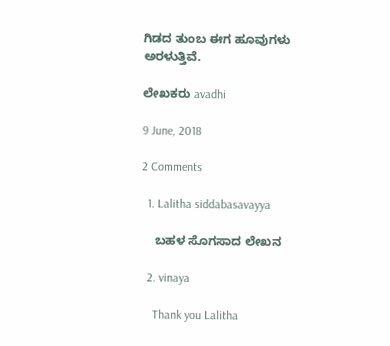ಗಿಡದ ತುಂಬ ಈಗ ಹೂವುಗಳು ಅರಳುತ್ತಿವೆ.

ಲೇಖಕರು avadhi

9 June, 2018

2 Comments

  1. Lalitha siddabasavayya

    ಬಹಳ ಸೊಗಸಾದ ಲೇಖನ

  2. vinaya

    Thank you Lalitha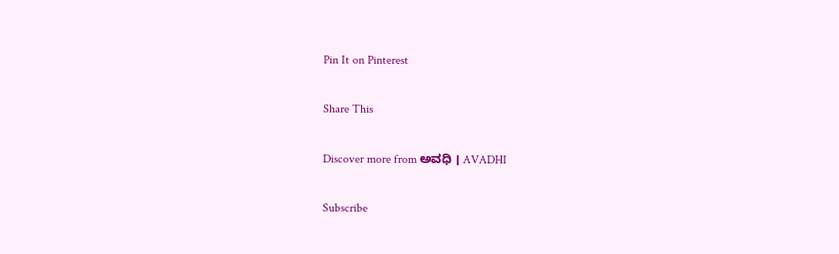Pin It on Pinterest

Share This

Discover more from ಅವಧಿ । AVADHI

Subscribe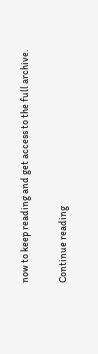now to keep reading and get access to the full archive.

Continue reading